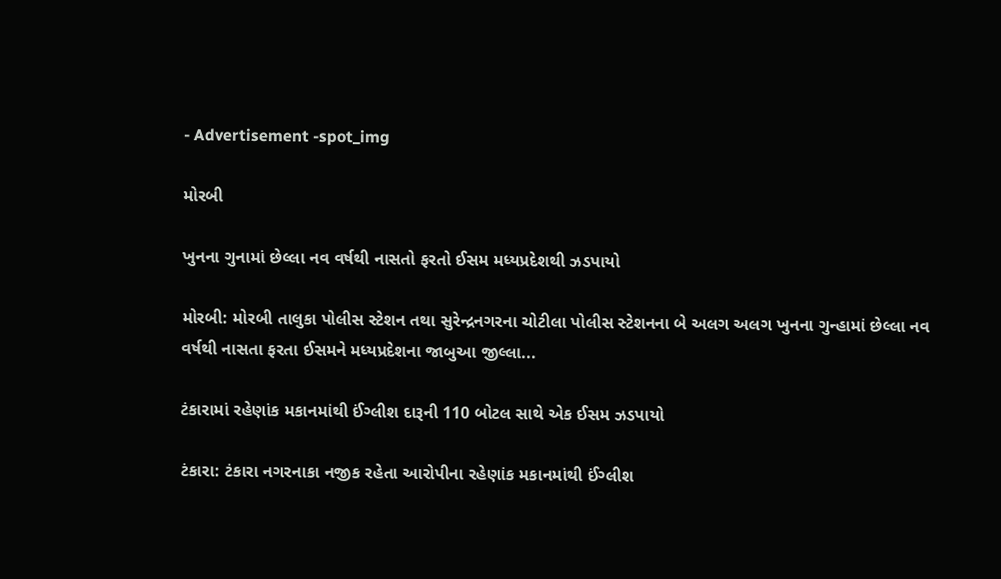- Advertisement -spot_img

મોરબી

ખુનના ગુનામાં છેલ્લા નવ વર્ષથી નાસતો ફરતો ઈસમ મધ્યપ્રદેશથી ઝડપાયો

મોરબી: મોરબી તાલુકા પોલીસ સ્ટેશન તથા સુરેન્દ્રનગરના ચોટીલા પોલીસ સ્ટેશનના બે અલગ અલગ ખુનના ગુન્હામાં છેલ્લા નવ વર્ષથી નાસતા ફરતા ઈસમને મધ્યપ્રદેશના જાબુઆ જીલ્લા...

ટંકારામાં રહેણાંક મકાનમાંથી ઈંગ્લીશ દારૂની 110 બોટલ સાથે એક ઈસમ ઝડપાયો

ટંકારા: ટંકારા નગરનાકા નજીક રહેતા આરોપીના રહેણાંક મકાનમાંથી ઈંગ્લીશ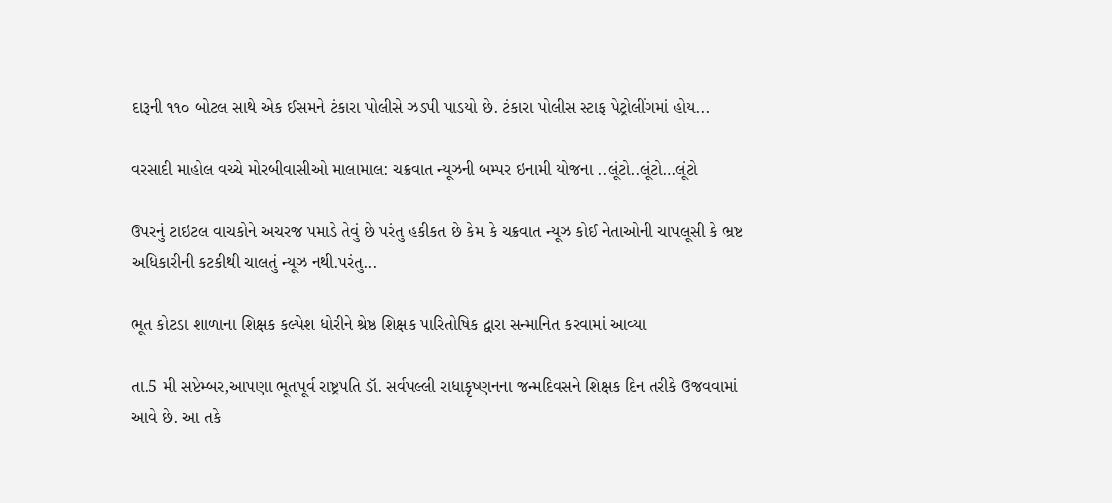દારૂની ૧૧૦ બોટલ સાથે એક ઈસમને ટંકારા પોલીસે ઝડપી પાડયો છે. ટંકારા પોલીસ સ્ટાફ પેટ્રોલીંગમાં હોય...

વરસાદી માહોલ વચ્ચે મોરબીવાસીઓ માલામાલ: ચક્રવાત ન્યૂઝની બમ્પર ઇનામી યોજના ..લૂંટો..લૂંટો…લૂંટો

ઉપરનું ટાઇટલ વાચકોને અચરજ પમાડે તેવું છે પરંતુ હકીકત છે કેમ કે ચક્રવાત ન્યૂઝ કોઈ નેતાઓની ચાપલૂસી કે ભ્રષ્ટ અધિકારીની કટકીથી ચાલતું ન્યૂઝ નથી.પરંતુ...

ભૂત કોટડા શાળાના શિક્ષક કલ્પેશ ધોરીને શ્રેષ્ઠ શિક્ષક પારિતોષિક દ્વારા સન્માનિત કરવામાં આવ્યા

તા.5 મી સપ્ટેમ્બર,આપણા ભૂતપૂર્વ રાષ્ટ્રપતિ ડૉ. સર્વપલ્લી રાધાકૃષ્ણનના જન્મદિવસને શિક્ષક દિન તરીકે ઉજવવામાં આવે છે. આ તકે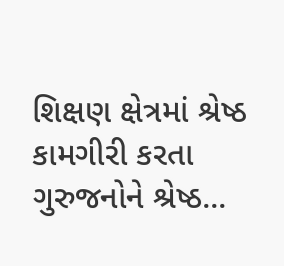શિક્ષણ ક્ષેત્રમાં શ્રેષ્ઠ કામગીરી કરતા ગુરુજનોને શ્રેષ્ઠ...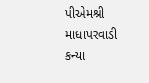પીએમશ્રી માધાપરવાડી કન્યા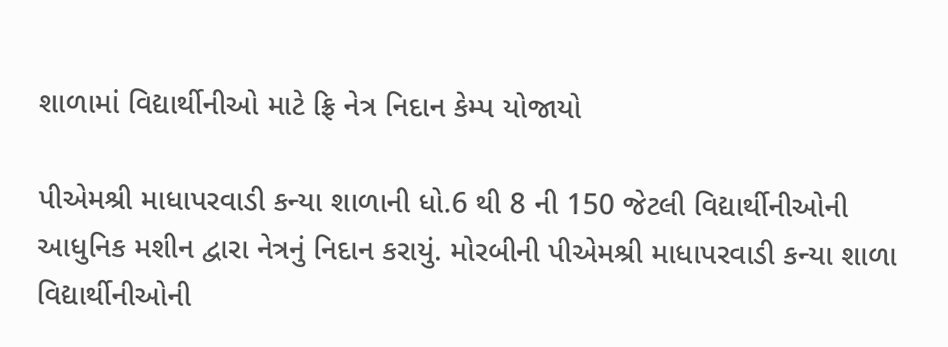શાળામાં વિદ્યાર્થીનીઓ માટે ફ્રિ નેત્ર નિદાન કેમ્પ યોજાયો

પીએમશ્રી માધાપરવાડી કન્યા શાળાની ધો.6 થી 8 ની 150 જેટલી વિદ્યાર્થીનીઓની આધુનિક મશીન દ્વારા નેત્રનું નિદાન કરાયું. મોરબીની પીએમશ્રી માધાપરવાડી કન્યા શાળા વિદ્યાર્થીનીઓની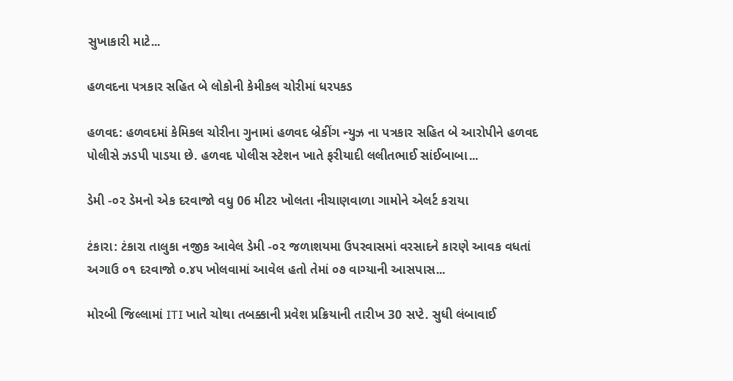સુખાકારી માટે...

હળવદના પત્રકાર સહિત બે લોકોની કેમીકલ ચોરીમાં ધરપકડ

હળવદ: હળવદમાં કેમિકલ ચોરીના ગુનામાં હળવદ બ્રેકીંગ ન્યુઝ ના પત્રકાર સહિત બે આરોપીને હળવદ પોલીસે ઝડપી પાડયા છે. હળવદ પોલીસ સ્ટેશન ખાતે ફરીયાદી લલીતભાઈ સાંઈબાબા...

ડેમી -૦૨ ડેમનો એક દરવાજો વધુ 06 મીટર ખોલતા નીચાણવાળા ગામોને એલર્ટ કરાયા

ટંકારા: ટંકારા તાલુકા નજીક આવેલ ડેમી -૦૨ જળાશયમા ઉપરવાસમાં વરસાદને કારણે આવક વધતાં અગાઉ ૦૧ દરવાજો ૦.૪૫ ખોલવામાં આવેલ હતો તેમાં ૦૭ વાગ્યાની આસપાસ...

મોરબી જિલ્લામાં ITI ખાતે ચોથા તબક્કાની પ્રવેશ પ્રક્રિયાની તારીખ 30 સપ્ટે. સુધી લંબાવાઈ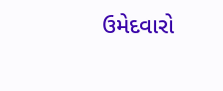ઉમેદવારો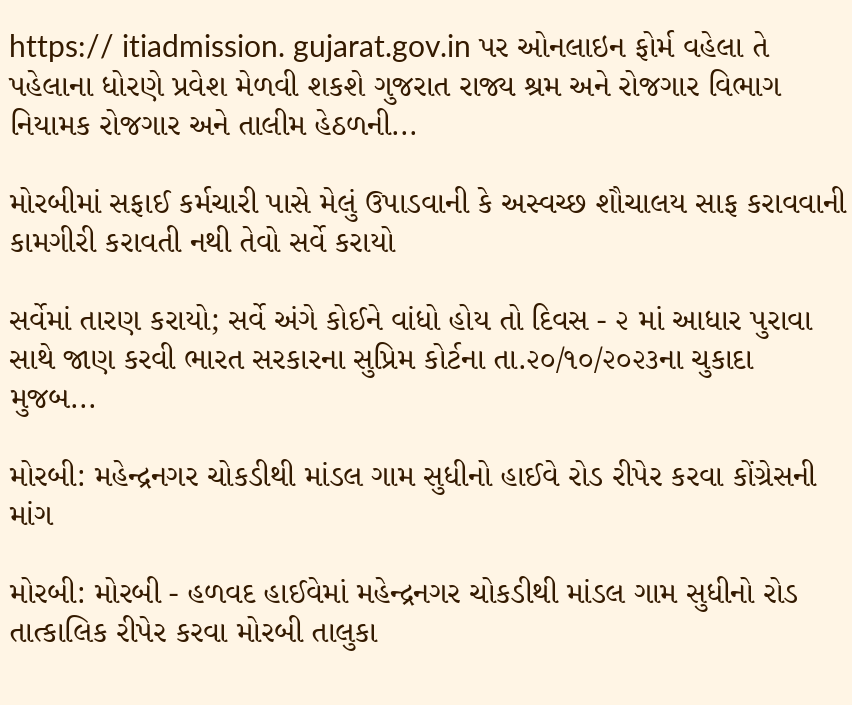https:// itiadmission. gujarat.gov.in પર ઓનલાઇન ફોર્મ વહેલા તે પહેલાના ધોરણે પ્રવેશ મેળવી શકશે ગુજરાત રાજ્ય શ્રમ અને રોજગાર વિભાગ નિયામક રોજગાર અને તાલીમ હેઠળની...

મોરબીમાં સફાઈ કર્મચારી પાસે મેલું ઉપાડવાની કે અસ્વચ્છ શૌચાલય સાફ કરાવવાની કામગીરી કરાવતી નથી તેવો સર્વે કરાયો

સર્વેમાં તારણ કરાયો; સર્વે અંગે કોઈને વાંધો હોય તો દિવસ - ૨ માં આધાર પુરાવા સાથે જાણ કરવી ભારત સરકારના સુપ્રિમ કોર્ટના તા.૨૦/૧૦/૨૦૨૩ના ચુકાદા મુજબ...

મોરબી: મહેન્દ્રનગર ચોકડીથી માંડલ ગામ સુધીનો હાઈવે રોડ રીપેર કરવા કોંગ્રેસની માંગ

મોરબી: મોરબી - હળવદ હાઈવેમાં મહેન્દ્રનગર ચોકડીથી માંડલ ગામ સુધીનો રોડ તાત્કાલિક રીપેર કરવા મોરબી તાલુકા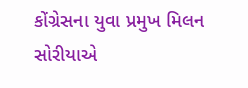કોંગ્રેસના યુવા પ્રમુખ મિલન સોરીયાએ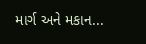માર્ગ અને મકાન...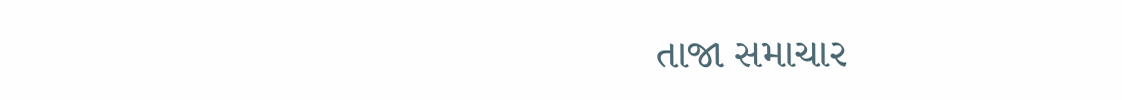તાજા સમાચાર